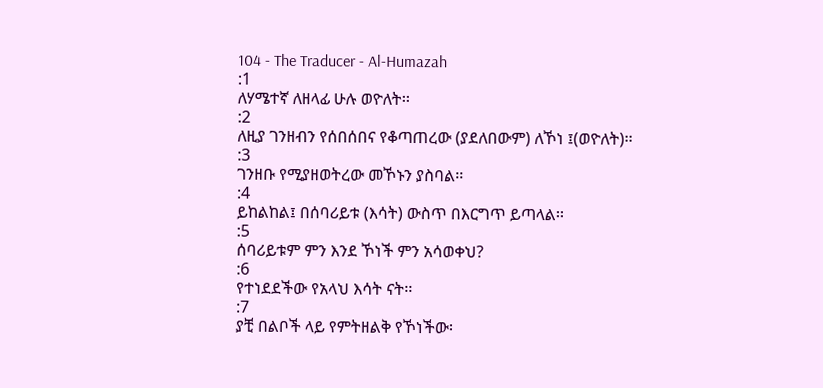104 - The Traducer - Al-Humazah
:1
ለሃሜተኛ ለዘላፊ ሁሉ ወዮለት፡፡
:2
ለዚያ ገንዘብን የሰበሰበና የቆጣጠረው (ያደለበውም) ለኾነ ፤(ወዮለት)፡፡
:3
ገንዘቡ የሚያዘወትረው መኾኑን ያስባል፡፡
:4
ይከልከል፤ በሰባሪይቱ (እሳት) ውስጥ በእርግጥ ይጣላል፡፡
:5
ሰባሪይቱም ምን እንደ ኾነች ምን አሳወቀህ?
:6
የተነደደችው የአላህ እሳት ናት፡፡
:7
ያቺ በልቦች ላይ የምትዘልቅ የኾነችው፡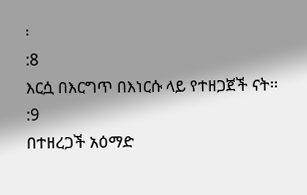፡
:8
እርሷ በእርግጥ በእነርሱ ላይ የተዘጋጀች ናት፡፡
:9
በተዘረጋች አዕማድ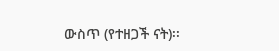ውስጥ (የተዘጋች ናት)፡፡